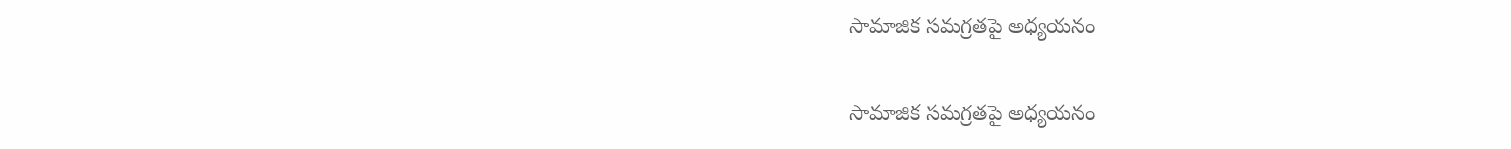సామాజిక సమగ్రతపై అధ్యయనం

సామాజిక సమగ్రతపై అధ్యయనం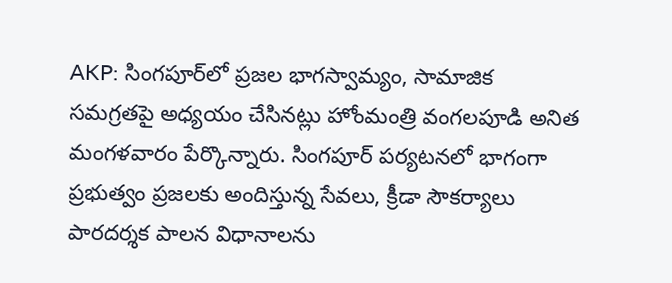AKP: సింగపూర్‌లో ప్రజల భాగస్వామ్యం, సామాజిక సమగ్రతపై అధ్యయం చేసినట్లు హోంమంత్రి వంగలపూడి అనిత మంగళవారం పేర్కొన్నారు. సింగపూర్ పర్యటనలో భాగంగా ప్రభుత్వం ప్రజలకు అందిస్తున్న సేవలు, క్రీడా సౌకర్యాలు పారదర్శక పాలన విధానాలను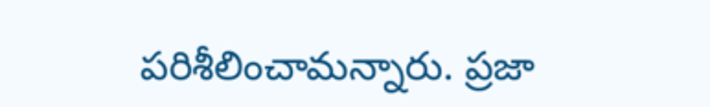పరిశీలించామన్నారు. ప్రజా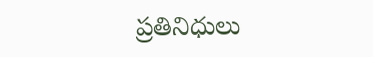ప్రతినిధులు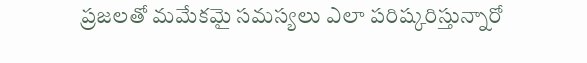ప్రజలతో మమేకమై సమస్యలు ఎలా పరిష్కరిస్తున్నారో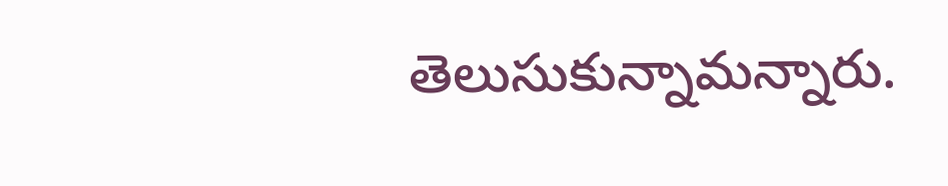తెలుసుకున్నామన్నారు.